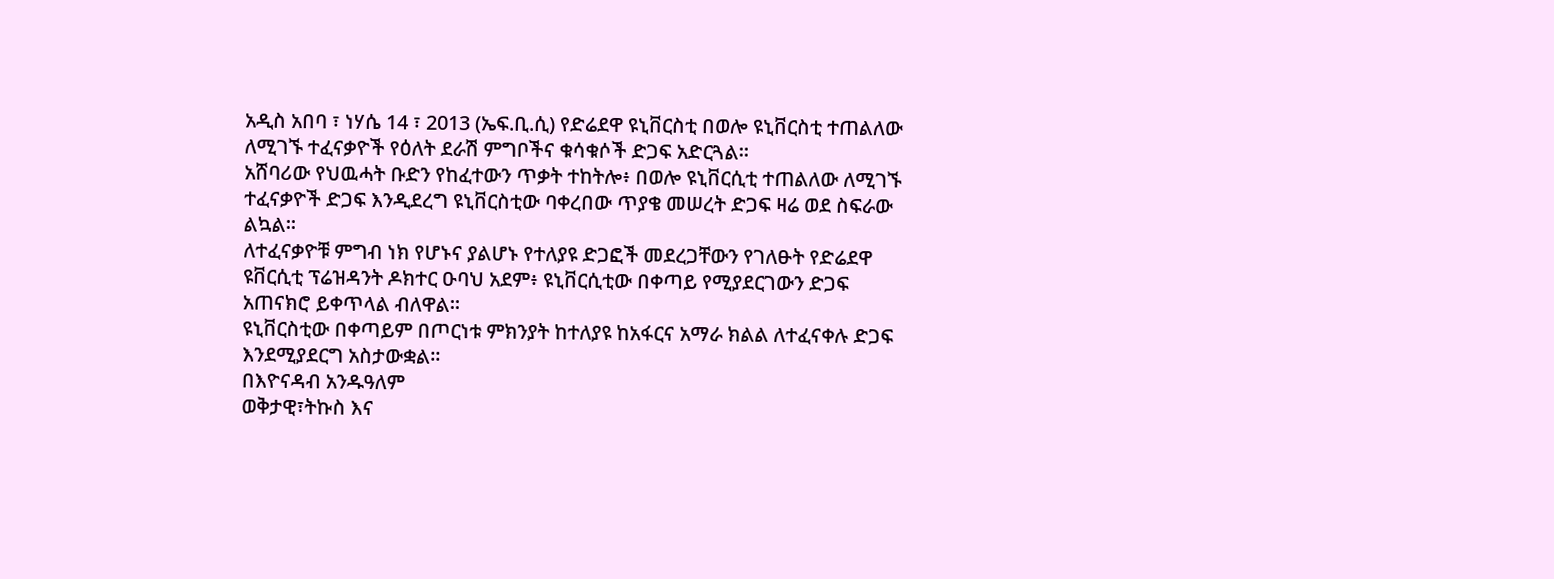አዲስ አበባ ፣ ነሃሴ 14 ፣ 2013 (ኤፍ.ቢ.ሲ) የድሬደዋ ዩኒቨርስቲ በወሎ ዩኒቨርስቲ ተጠልለው ለሚገኙ ተፈናቃዮች የዕለት ደራሽ ምግቦችና ቁሳቁሶች ድጋፍ አድርጓል።
አሸባሪው የህዉሓት ቡድን የከፈተውን ጥቃት ተከትሎ፥ በወሎ ዩኒቨርሲቲ ተጠልለው ለሚገኙ ተፈናቃዮች ድጋፍ እንዲደረግ ዩኒቨርስቲው ባቀረበው ጥያቄ መሠረት ድጋፍ ዛሬ ወደ ስፍራው ልኳል።
ለተፈናቃዮቹ ምግብ ነክ የሆኑና ያልሆኑ የተለያዩ ድጋፎች መደረጋቸውን የገለፁት የድሬደዋ ዩቨርሲቲ ፕሬዝዳንት ዶክተር ዑባህ አደም፥ ዩኒቨርሲቲው በቀጣይ የሚያደርገውን ድጋፍ አጠናክሮ ይቀጥላል ብለዋል።
ዩኒቨርስቲው በቀጣይም በጦርነቱ ምክንያት ከተለያዩ ከአፋርና አማራ ክልል ለተፈናቀሉ ድጋፍ እንደሚያደርግ አስታውቋል።
በእዮናዳብ አንዱዓለም
ወቅታዊ፣ትኩስ እና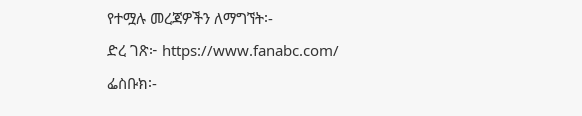የተሟሉ መረጃዎችን ለማግኘት፡-
ድረ ገጽ፦ https://www.fanabc.com/
ፌስቡክ፡-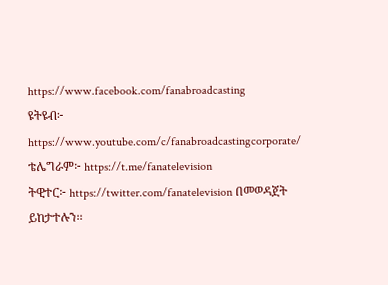https://www.facebook.com/fanabroadcasting
ዩትዩብ፦ https://www.youtube.com/c/fanabroadcastingcorporate/
ቴሌግራም፦ https://t.me/fanatelevision
ትዊተር፦ https://twitter.com/fanatelevision በመወዳጀት ይከታተሉን፡፡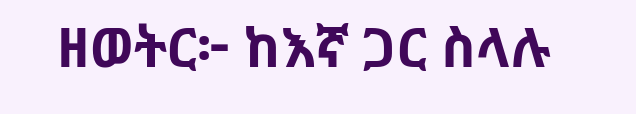ዘወትር፦ ከእኛ ጋር ስላሉ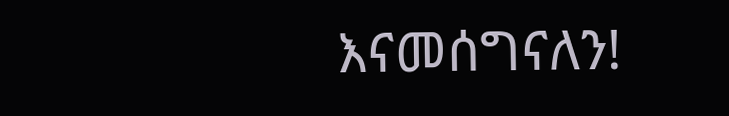እናመሰግናለን!